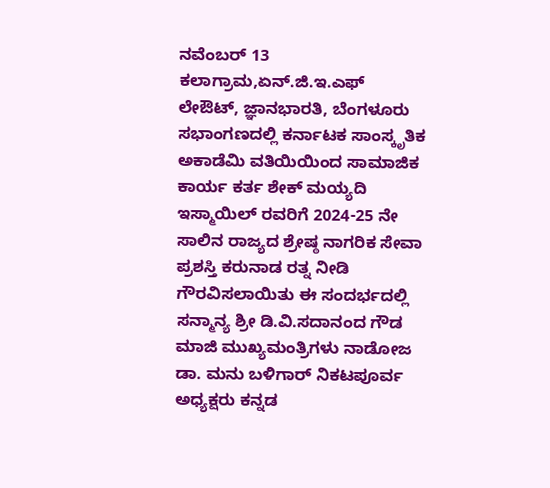ನವೆಂಬರ್ 13 ಕಲಾಗ್ರಾಮ,ಏನ್.ಜಿ.ಇ.ಎಫ್ ಲೇಔಟ್, ಜ್ಞಾನಭಾರತಿ, ಬೆಂಗಳೂರು ಸಭಾಂಗಣದಲ್ಲಿ ಕರ್ನಾಟಕ ಸಾಂಸ್ಕೃತಿಕ ಅಕಾಡೆಮಿ ವತಿಯಿಯಿಂದ ಸಾಮಾಜಿಕ ಕಾರ್ಯ ಕರ್ತ ಶೇಕ್ ಮಯ್ಯದಿ ಇಸ್ಮಾಯಿಲ್ ರವರಿಗೆ 2024-25 ನೇ ಸಾಲಿನ ರಾಜ್ಯದ ಶ್ರೇಷ್ಠ ನಾಗರಿಕ ಸೇವಾ ಪ್ರಶಸ್ತಿ ಕರುನಾಡ ರತ್ನ ನೀಡಿ ಗೌರವಿಸಲಾಯಿತು ಈ ಸಂದರ್ಭದಲ್ಲಿ ಸನ್ಮಾನ್ಯ ಶ್ರೀ ಡಿ.ವಿ.ಸದಾನಂದ ಗೌಡ ಮಾಜಿ ಮುಖ್ಯಮಂತ್ರಿಗಳು ನಾಡೋಜ ಡಾ. ಮನು ಬಳಿಗಾರ್ ನಿಕಟಪೂರ್ವ ಅಧ್ಯಕ್ಷರು ಕನ್ನಡ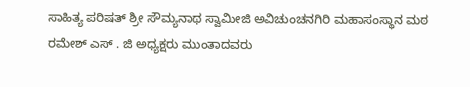ಸಾಹಿತ್ಯ ಪರಿಷತ್ ಶ್ರೀ ಸೌಮ್ಯನಾಥ ಸ್ವಾಮೀಜಿ ಅವಿಚುಂಚನಗಿರಿ ಮಹಾಸಂಸ್ಥಾನ ಮಠ ರಮೇಶ್ ಎಸ್ . ಜಿ ಅಧ್ಯಕ್ಷರು ಮುಂತಾದವರು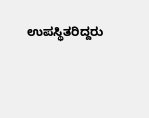ಉಪಸ್ಥಿತರಿದ್ದರು